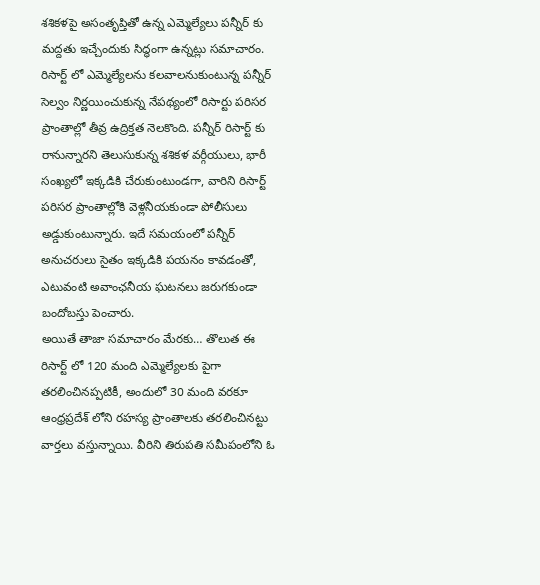శశికళపై అసంతృప్తితో ఉన్న ఎమ్మెల్యేలు పన్నీర్ కు మద్దతు ఇచ్చేందుకు సిద్ధంగా ఉన్నట్లు సమాచారం. రిసార్ట్ లో ఎమ్మెల్యేలను కలవాలనుకుంటున్న పన్నీర్ సెల్వం నిర్ణయించుకున్న నేపథ్యంలో రిసార్టు పరిసర ప్రాంతాల్లో తీవ్ర ఉద్రిక్తత నెలకొంది. పన్నీర్ రిసార్ట్ కు రానున్నారని తెలుసుకున్న శశికళ వర్గీయులు, భారీ సంఖ్యలో ఇక్కడికి చేరుకుంటుండగా, వారిని రిసార్ట్ పరిసర ప్రాంతాల్లోకి వెళ్లనీయకుండా పోలీసులు అడ్డుకుంటున్నారు. ఇదే సమయంలో పన్నీర్ అనుచరులు సైతం ఇక్కడికి పయనం కావడంతో, ఎటువంటి అవాంఛనీయ ఘటనలు జరుగకుండా బందోబస్తు పెంచారు.
అయితే తాజా సమాచారం మేరకు… తొలుత ఈ రిసార్ట్ లో 120 మంది ఎమ్మెల్యేలకు పైగా తరలించినప్పటికీ, అందులో 30 మంది వరకూ ఆంధ్రప్రదేశ్ లోని రహస్య ప్రాంతాలకు తరలించినట్టు వార్తలు వస్తున్నాయి. వీరిని తిరుపతి సమీపంలోని ఓ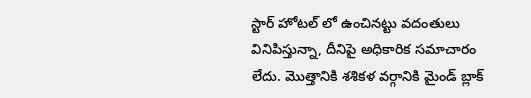స్టార్ హోటల్ లో ఉంచినట్టు వదంతులు వినిపిస్తున్నా, దీనిపై అధికారిక సమాచారం లేదు. మొత్తానికి శశికళ వర్గానికి మైండ్ బ్లాక్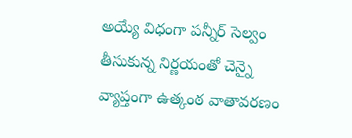అయ్యే విధంగా పన్నీర్ సెల్వం తీసుకున్న నిర్ణయంతో చెన్నై వ్యాప్తంగా ఉత్కంఠ వాతావరణం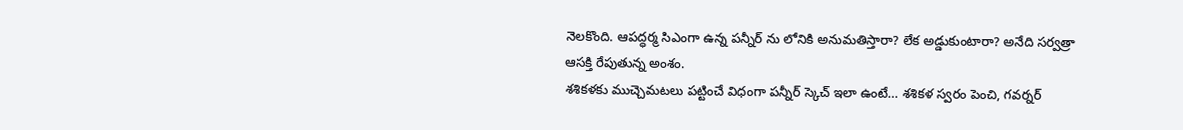నెలకొంది. ఆపద్ధర్మ సిఎంగా ఉన్న పన్నీర్ ను లోనికి అనుమతిస్తారా? లేక అడ్డుకుంటారా? అనేది సర్వత్రా ఆసక్తి రేపుతున్న అంశం.
శశికళకు ముచ్చెమటలు పట్టించే విధంగా పన్నీర్ స్కెచ్ ఇలా ఉంటే… శశికళ స్వరం పెంచి, గవర్నర్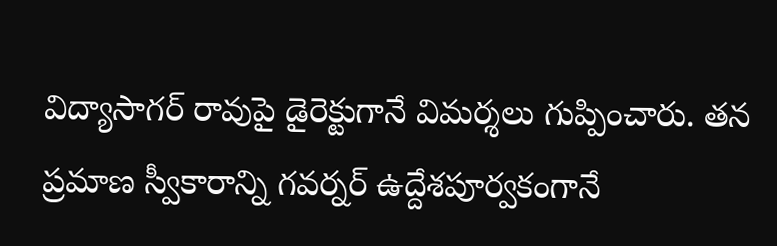విద్యాసాగర్ రావుపై డైరెక్టుగానే విమర్శలు గుప్పించారు. తన ప్రమాణ స్వీకారాన్ని గవర్నర్ ఉద్దేశపూర్వకంగానే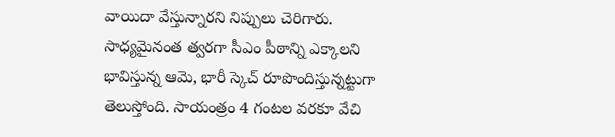వాయిదా వేస్తున్నారని నిప్పులు చెరిగారు. సాధ్యమైనంత త్వరగా సీఎం పీఠాన్ని ఎక్కాలని భావిస్తున్న ఆమె, భారీ స్కెచ్ రూపొందిస్తున్నట్టుగా తెలుస్తోంది. సాయంత్రం 4 గంటల వరకూ వేచి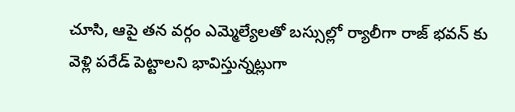చూసి, ఆపై తన వర్గం ఎమ్మెల్యేలతో బస్సుల్లో ర్యాలీగా రాజ్ భవన్ కు వెళ్లి పరేడ్ పెట్టాలని భావిస్తున్నట్లుగా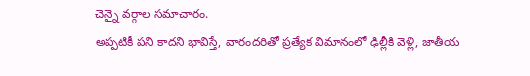చెన్నై వర్గాల సమాచారం.
అప్పటికీ పని కాదని భావిస్తే, వారందరితో ప్రత్యేక విమానంలో ఢిల్లీకి వెళ్లి, జాతీయ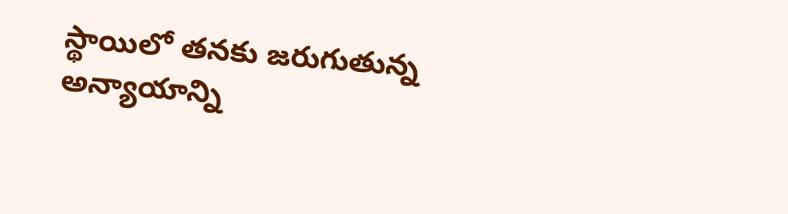స్థాయిలో తనకు జరుగుతున్న అన్యాయాన్ని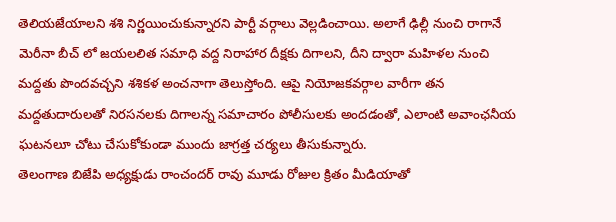తెలియజేయాలని శశి నిర్ణయించుకున్నారని పార్టీ వర్గాలు వెల్లడించాయి. అలాగే ఢిల్లీ నుంచి రాగానే మెరీనా బీచ్ లో జయలలిత సమాధి వద్ద నిరాహార దీక్షకు దిగాలని, దీని ద్వారా మహిళల నుంచి మద్దతు పొందవచ్చని శశికళ అంచనాగా తెలుస్తోంది. ఆపై నియోజకవర్గాల వారీగా తన మద్దతుదారులతో నిరసనలకు దిగాలన్న సమాచారం పోలీసులకు అందడంతో, ఎలాంటి అవాంఛనీయ ఘటనలూ చోటు చేసుకోకుండా ముందు జాగ్రత్త చర్యలు తీసుకున్నారు.
తెలంగాణ బిజేపి అధ్యక్షుడు రాంచందర్ రావు మూడు రోజుల క్రితం మీడియాతో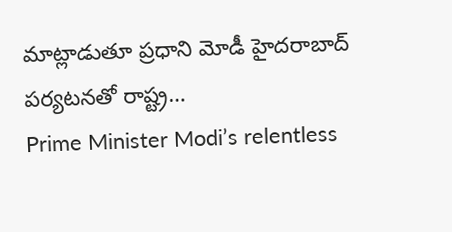మాట్లాడుతూ ప్రధాని మోడీ హైదరాబాద్ పర్యటనతో రాష్ట్ర…
Prime Minister Modi’s relentless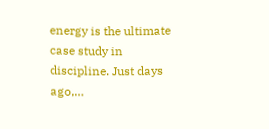energy is the ultimate case study in discipline. Just days ago,…